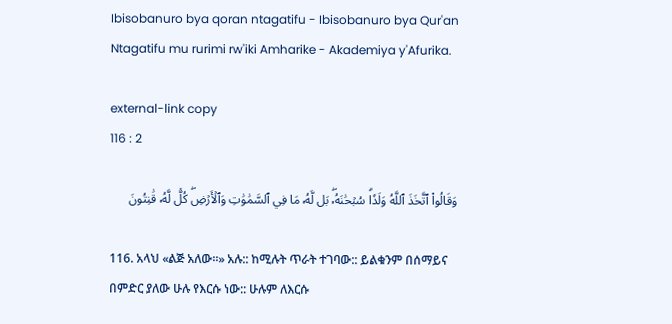Ibisobanuro bya qoran ntagatifu - Ibisobanuro bya Qur'an Ntagatifu mu rurimi rw'iki Amharike - Akademiya y'Afurika.

external-link copy
116 : 2

وَقَالُواْ ٱتَّخَذَ ٱللَّهُ وَلَدٗاۗ سُبۡحَٰنَهُۥۖ بَل لَّهُۥ مَا فِي ٱلسَّمَٰوَٰتِ وَٱلۡأَرۡضِۖ كُلّٞ لَّهُۥ قَٰنِتُونَ

116. አላህ «ልጅ አለው።» አሉ:: ከሚሉት ጥራት ተገባው:: ይልቁንም በሰማይና በምድር ያለው ሁሉ የእርሱ ነው:: ሁሉም ለእርሱ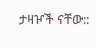ታዛዦች ናቸው::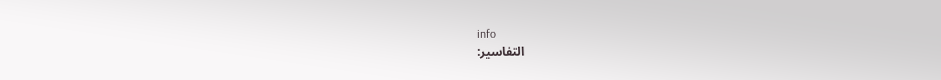info
التفاسير: